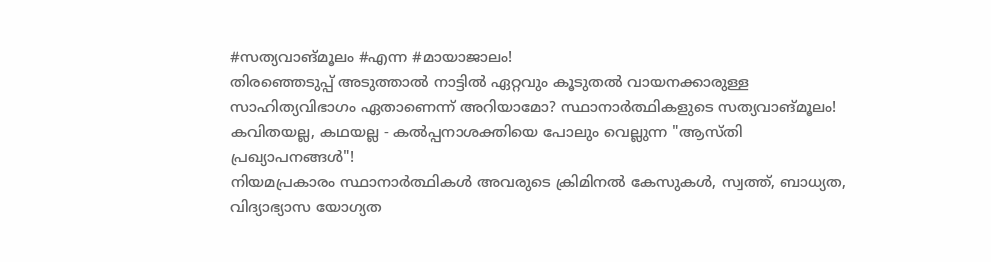#സത്യവാങ്മൂലം #എന്ന #മായാജാലം!
തിരഞ്ഞെടുപ്പ് അടുത്താൽ നാട്ടിൽ ഏറ്റവും കൂടുതൽ വായനക്കാരുള്ള സാഹിത്യവിഭാഗം ഏതാണെന്ന് അറിയാമോ? സ്ഥാനാർത്ഥികളുടെ സത്യവാങ്മൂലം! കവിതയല്ല, കഥയല്ല - കൽപ്പനാശക്തിയെ പോലും വെല്ലുന്ന "ആസ്തി പ്രഖ്യാപനങ്ങൾ"!
നിയമപ്രകാരം സ്ഥാനാർത്ഥികൾ അവരുടെ ക്രിമിനൽ കേസുകൾ, സ്വത്ത്, ബാധ്യത, വിദ്യാഭ്യാസ യോഗ്യത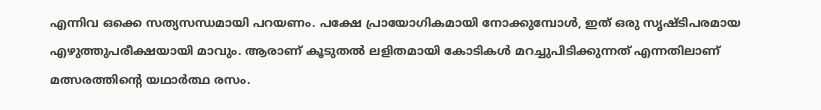എന്നിവ ഒക്കെ സത്യസന്ധമായി പറയണം. പക്ഷേ പ്രായോഗികമായി നോക്കുമ്പോൾ, ഇത് ഒരു സൃഷ്ടിപരമായ എഴുത്തുപരീക്ഷയായി മാവും. ആരാണ് കൂടുതൽ ലളിതമായി കോടികൾ മറച്ചുപിടിക്കുന്നത് എന്നതിലാണ് മത്സരത്തിന്റെ യഥാർത്ഥ രസം.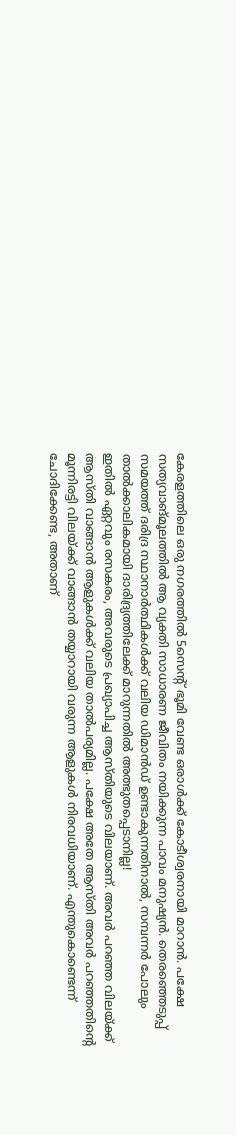കേരളത്തിലെ ഒരു നഗരത്തിൽ 5സെന്റ് ഭൂമി വേണ്ട ഒരാൾക്ക് കോടീശ്വരനായി മാറാൻ. പക്ഷേ സത്യവാങ്മൂലത്തിൽ ആ വ്യക്തി സാധാരണ ജീവിതം നയിക്കുന്ന പാവം മനുഷ്യൻ. തെരഞ്ഞെടുപ്പ് സമയത്ത് ദരിദ്ര സ്ഥാനാർത്ഥികൾക്ക് വലിയ ഡിമാൻഡ് ഉണ്ടാകുന്നതിനാൽ, സമ്പന്നർ പോലും താൽക്കാലികമായി ദാരിദ്ര്യത്തിലേക്ക് മാറുന്നതിൽ അത്ഭുതപ്പെടാനില്ല!
ഇതിൽ ഏറ്റവും രസകരം, അവരുടെ പ്രഖ്യാപിച്ച ആസ്തിയുടെ വിലയാണ്. അവർ പറഞ്ഞ വിലയ്ക്ക് ആസ്തി വാങ്ങാൻ ആളുകൾക്ക് വലിയ താൽപര്യമില്ല. പക്ഷേ അതേ ആസ്തി അവർ പറഞ്ഞതിന്റെ മൂന്നിരട്ടി വിലയ്ക്ക് വാങ്ങാൻ തയ്യാറായി വരുന്ന ആളുകൾ നിരവധിയാണ്. എന്തുകൊണ്ടെന്ന് ചോദിക്കേണ്ട, അതാണ്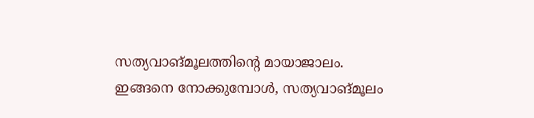സത്യവാങ്മൂലത്തിന്റെ മായാജാലം.
ഇങ്ങനെ നോക്കുമ്പോൾ, സത്യവാങ്മൂലം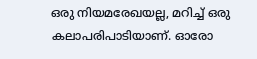ഒരു നിയമരേഖയല്ല, മറിച്ച് ഒരു കലാപരിപാടിയാണ്. ഓരോ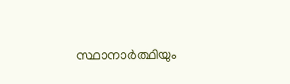സ്ഥാനാർത്ഥിയും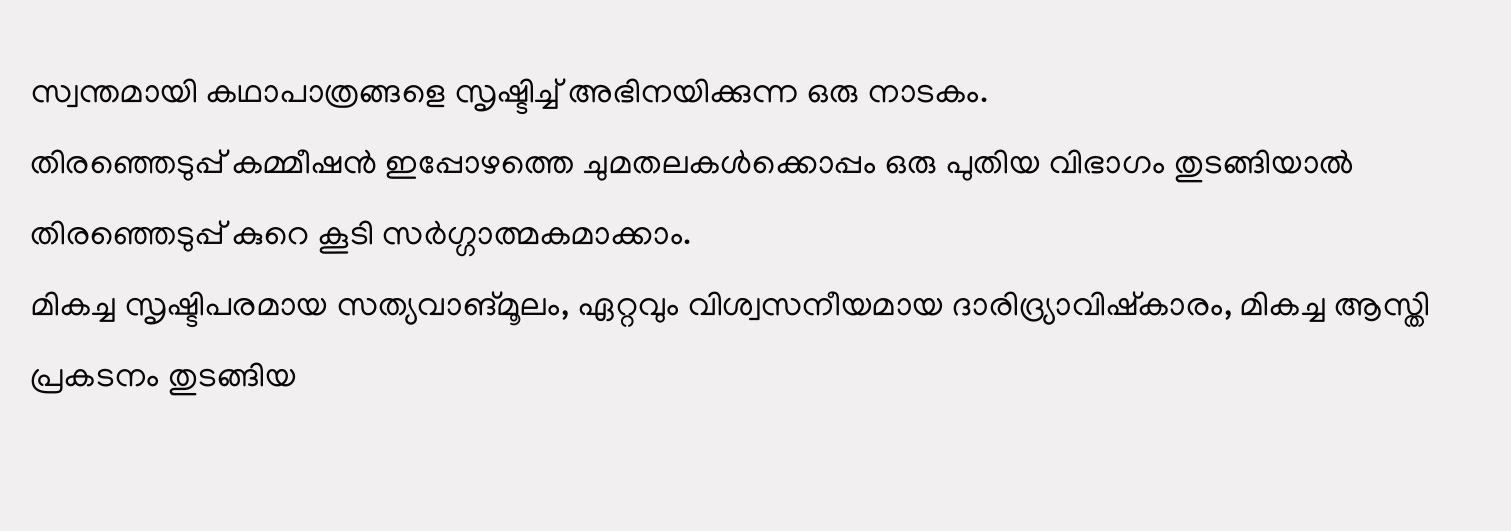സ്വന്തമായി കഥാപാത്രങ്ങളെ സൃഷ്ടിച്ച് അഭിനയിക്കുന്ന ഒരു നാടകം.
തിരഞ്ഞെടുപ്പ് കമ്മീഷൻ ഇപ്പോഴത്തെ ചുമതലകൾക്കൊപ്പം ഒരു പുതിയ വിഭാഗം തുടങ്ങിയാൽ തിരഞ്ഞെടുപ്പ് കുറെ കൂടി സർഗ്ഗാത്മകമാക്കാം.
മികച്ച സൃഷ്ടിപരമായ സത്യവാങ്മൂലം, ഏറ്റവും വിശ്വസനീയമായ ദാരിദ്ര്യാവിഷ്കാരം, മികച്ച ആസ്തി പ്രകടനം തുടങ്ങിയ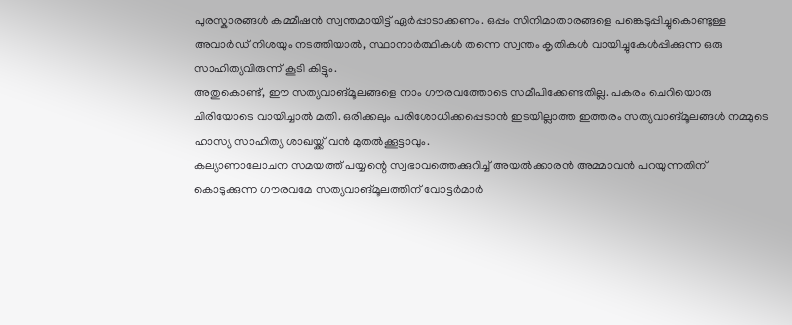പുരസ്കാരങ്ങൾ കമ്മീഷൻ സ്വന്തമായിട്ട് ഏർപ്പാടാക്കണം. ഒപ്പം സിനിമാതാരങ്ങളെ പങ്കെടുപ്പിച്ചുകൊണ്ടുള്ള അവാർഡ് നിശയും നടത്തിയാൽ, സ്ഥാനാർത്ഥികൾ തന്നെ സ്വന്തം കൃതികൾ വായിച്ചുകേൾപ്പിക്കുന്ന ഒരു സാഹിത്യവിരുന്ന് കൂടി കിട്ടും.
അതുകൊണ്ട്, ഈ സത്യവാങ്മൂലങ്ങളെ നാം ഗൗരവത്തോടെ സമീപിക്കേണ്ടതില്ല. പകരം ചെറിയൊരു ചിരിയോടെ വായിച്ചാൽ മതി. ഒരിക്കലും പരിശോധിക്കപ്പെടാൻ ഇടയില്ലാത്ത ഇത്തരം സത്യവാങ്മൂലങ്ങൾ നമ്മുടെ ഹാസ്യ സാഹിത്യ ശാഖയ്ക്ക് വൻ മുതൽക്കൂട്ടാവും.
കല്യാണാലോചന സമയത്ത് പയ്യന്റെ സ്വഭാവത്തെക്കുറിച്ച് അയൽക്കാരൻ അമ്മാവൻ പറയുന്നതിന് കൊടുക്കുന്ന ഗൗരവമേ സത്യവാങ്മൂലത്തിന് വോട്ടർമാർ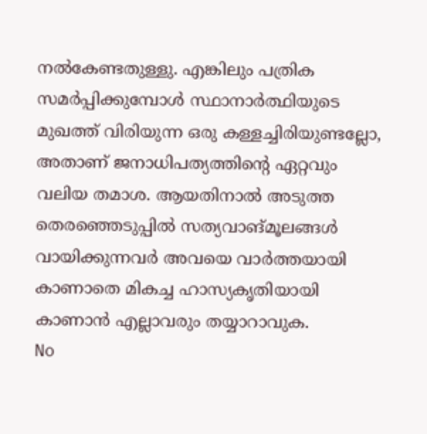നൽകേണ്ടതുള്ളു. എങ്കിലും പത്രിക സമർപ്പിക്കുമ്പോൾ സ്ഥാനാർത്ഥിയുടെ മുഖത്ത് വിരിയുന്ന ഒരു കള്ളച്ചിരിയുണ്ടല്ലോ, അതാണ് ജനാധിപത്യത്തിന്റെ ഏറ്റവും വലിയ തമാശ. ആയതിനാൽ അടുത്ത തെരഞ്ഞെടുപ്പിൽ സത്യവാങ്മൂലങ്ങൾ വായിക്കുന്നവർ അവയെ വാർത്തയായി കാണാതെ മികച്ച ഹാസ്യകൃതിയായി കാണാൻ എല്ലാവരും തയ്യാറാവുക.
No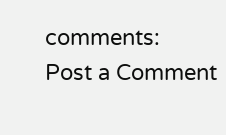comments:
Post a Comment